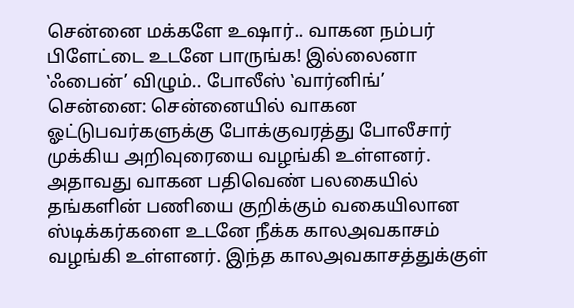சென்னை மக்களே உஷார்.. வாகன நம்பர் பிளேட்டை உடனே பாருங்க! இல்லைனா ‛ஃபைன்’ விழும்.. போலீஸ் ‛வார்னிங்’
சென்னை: சென்னையில் வாகன ஓட்டுபவர்களுக்கு போக்குவரத்து போலீசார் முக்கிய அறிவுரையை வழங்கி உள்ளனர். அதாவது வாகன பதிவெண் பலகையில் தங்களின் பணியை குறிக்கும் வகையிலான ஸ்டிக்கர்களை உடனே நீக்க காலஅவகாசம் வழங்கி உள்ளனர். இந்த காலஅவகாசத்துக்குள்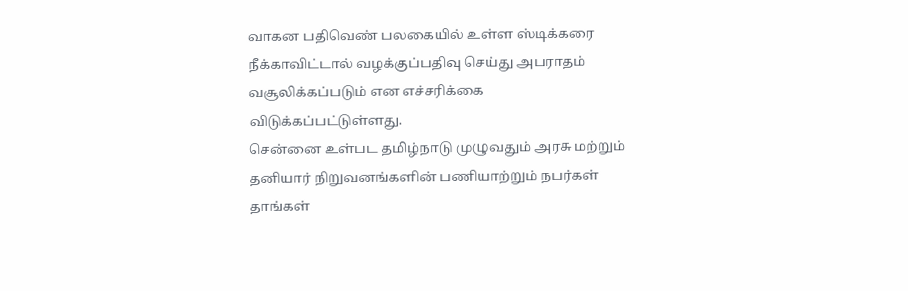வாகன பதிவெண் பலகையில் உள்ள ஸ்டிக்கரை நீக்காவிட்டால் வழக்குப்பதிவு செய்து அபராதம் வசூலிக்கப்படும் என எச்சரிக்கை விடுக்கப்பட்டுள்ளது.
சென்னை உள்பட தமிழ்நாடு முழுவதும் அரசு மற்றும் தனியார் நிறுவனங்களின் பணியாற்றும் நபர்கள் தாங்கள்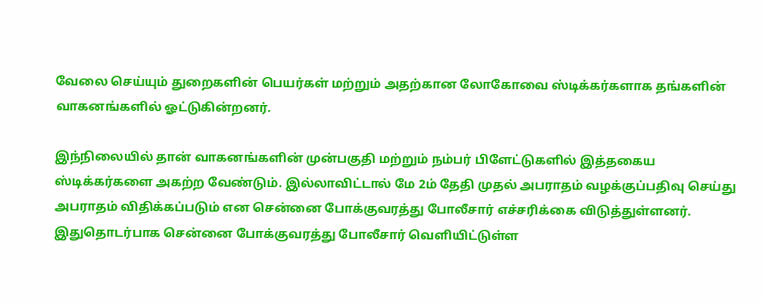வேலை செய்யும் துறைகளின் பெயர்கள் மற்றும் அதற்கான லோகோவை ஸ்டிக்கர்களாக தங்களின் வாகனங்களில் ஓட்டுகின்றனர்.

இந்நிலையில் தான் வாகனங்களின் முன்பகுதி மற்றும் நம்பர் பிளேட்டுகளில் இத்தகைய ஸ்டிக்கர்களை அகற்ற வேண்டும். இல்லாவிட்டால் மே 2ம் தேதி முதல் அபராதம் வழக்குப்பதிவு செய்து அபராதம் விதிக்கப்படும் என சென்னை போக்குவரத்து போலீசார் எச்சரிக்கை விடுத்துள்ளனர்.
இதுதொடர்பாக சென்னை போக்குவரத்து போலீசார் வெளியிட்டுள்ள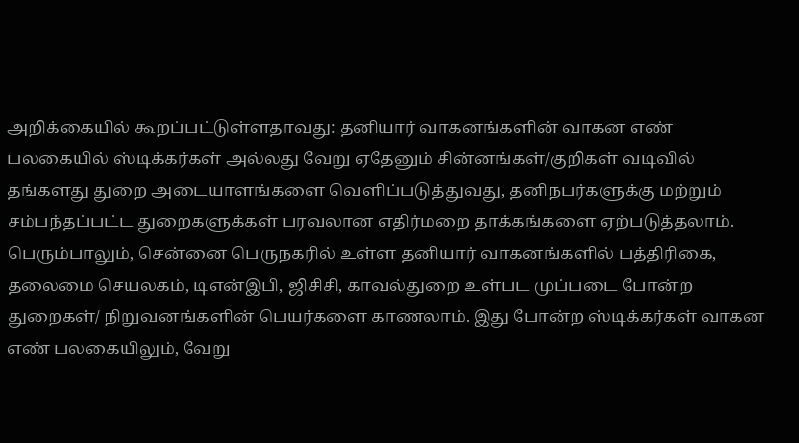அறிக்கையில் கூறப்பட்டுள்ளதாவது: தனியார் வாகனங்களின் வாகன எண் பலகையில் ஸ்டிக்கர்கள் அல்லது வேறு ஏதேனும் சின்னங்கள்/குறிகள் வடிவில் தங்களது துறை அடையாளங்களை வெளிப்படுத்துவது, தனிநபர்களுக்கு மற்றும் சம்பந்தப்பட்ட துறைகளுக்கள் பரவலான எதிர்மறை தாக்கங்களை ஏற்படுத்தலாம்.
பெரும்பாலும், சென்னை பெருநகரில் உள்ள தனியார் வாகனங்களில் பத்திரிகை, தலைமை செயலகம், டிஎன்இபி, ஜிசிசி, காவல்துறை உள்பட முப்படை போன்ற துறைகள்/ நிறுவனங்களின் பெயர்களை காணலாம். இது போன்ற ஸ்டிக்கர்கள் வாகன எண் பலகையிலும், வேறு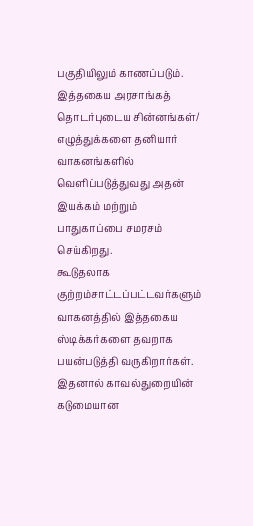பகுதியிலும் காணப்படும். இத்தகைய அரசாங்கத் தொடர்புடைய சின்னங்கள்/ எழுத்துக்களை தனியார் வாகனங்களில் வெளிப்படுத்துவது அதன் இயக்கம் மற்றும் பாதுகாப்பை சமரசம் செய்கிறது.
கூடுதலாக குற்றம்சாட்டப்பட்டவர்களும் வாகனத்தில் இத்தகைய ஸ்டிக்கர்களை தவறாக பயன்படுத்தி வருகிறார்கள். இதனால் காவல்துறையின் கடுமையான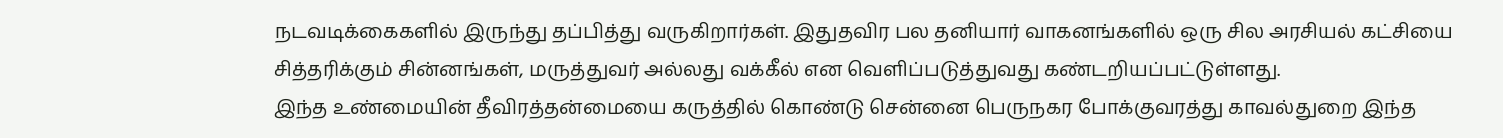நடவடிக்கைகளில் இருந்து தப்பித்து வருகிறார்கள். இதுதவிர பல தனியார் வாகனங்களில் ஒரு சில அரசியல் கட்சியை சித்தரிக்கும் சின்னங்கள், மருத்துவர் அல்லது வக்கீல் என வெளிப்படுத்துவது கண்டறியப்பட்டுள்ளது.
இந்த உண்மையின் தீவிரத்தன்மையை கருத்தில் கொண்டு சென்னை பெருநகர போக்குவரத்து காவல்துறை இந்த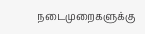நடைமுறைகளுக்கு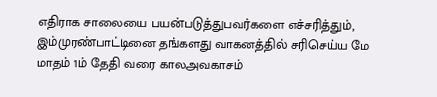எதிராக சாலையை பயன்படுத்துபவர்களை எச்சரித்தும், இம்முரண்பாட்டினை தங்களது வாகனத்தில் சரிசெய்ய மே மாதம் 1ம் தேதி வரை காலஅவகாசம்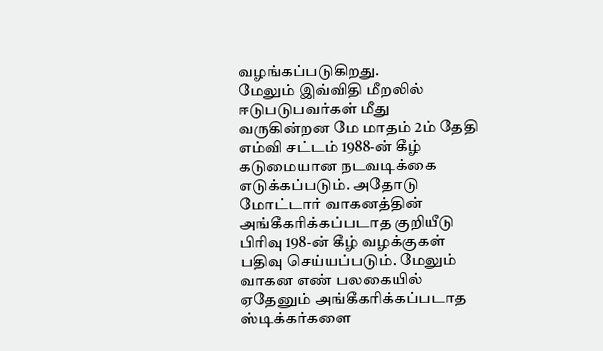வழங்கப்படுகிறது.
மேலும் இவ்விதி மீறலில் ஈடுபடுபவர்கள் மீது வருகின்றன மே மாதம் 2ம் தேதி எம்வி சட்டம் 1988-ன் கீழ் கடுமையான நடவடிக்கை எடுக்கப்படும். அதோடு மோட்டார் வாகனத்தின் அங்கீகரிக்கப்படாத குறியீடு பிரிவு 198-ன் கீழ் வழக்குகள் பதிவு செய்யப்படும். மேலும் வாகன எண் பலகையில் ஏதேனும் அங்கீகரிக்கப்படாத ஸ்டிக்கர்களை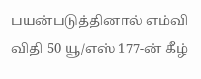பயன்படுத்தினால் எம்வி விதி 50 யூ/எஸ் 177-ன் கீழ்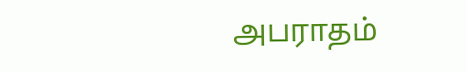அபராதம்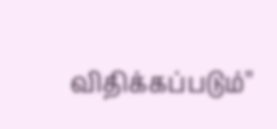விதிக்கப்படும்''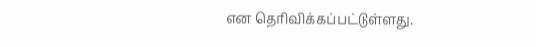என தெரிவிக்கப்பட்டுள்ளது.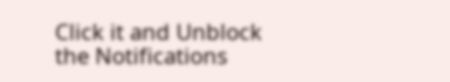Click it and Unblock the Notifications